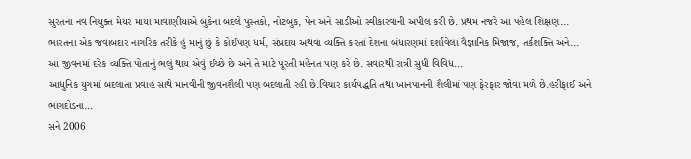સુરતના નવ નિયુક્ત મેયર માયા માવાણીયાએ બુકેના બદલે પુસ્તકો, નોટબુક, પેન અને સાડીઓ સ્વીકારવાની અપીલ કરી છે. પ્રથમ નજરે આ પહેલ શિક્ષણ...
ભારતના એક જવાબદાર નાગરિક તરીકે હું માનું છું કે કોઈપણ ધર્મ, સંપ્રદાય અથવા વ્યક્તિ કરતાં દેશના બંધારણમાં દર્શાવેલા વૈજ્ઞાનિક મિજાજ, તર્કશક્તિ અને...
આ જીવનમાં દરેક વ્યક્તિ પોતાનું ભલું થાય એવું ઈચ્છે છે અને તે માટે પૂરતી મહેનત પણ કરે છે. સવારથી રાત્રી સુધી વિવિધ...
આધુનિક યુગમાં બદલાતા પ્રવાહ સાથે માનવીની જીવનશૈલી પણ બદલાતી રહી છે.વિચાર કાર્યપદ્ધતિ તથા ખાનપાનની શૈલીમાં પણ ફેરફાર જોવા મળે છે.હરીફાઈ અને ભાગદોડના...
સને 2006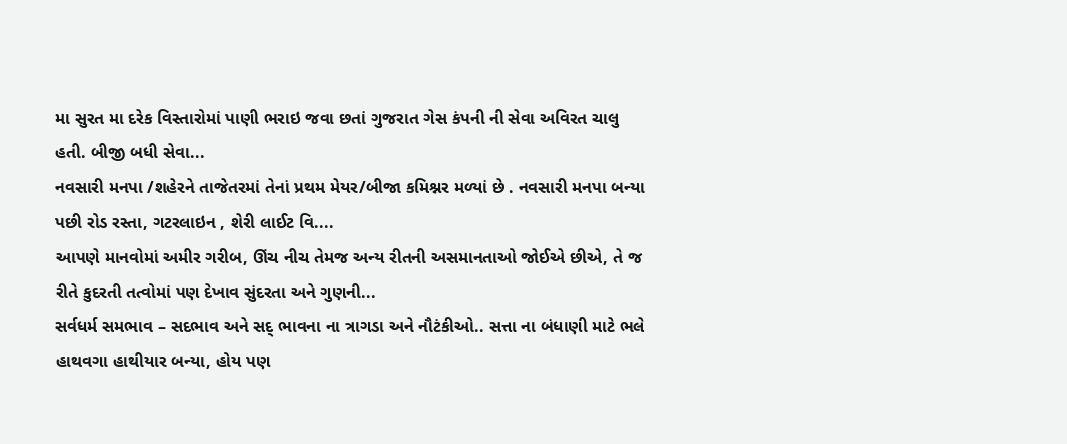મા સુરત મા દરેક વિસ્તારોમાં પાણી ભરાઇ જવા છતાં ગુજરાત ગેસ કંપની ની સેવા અવિરત ચાલુ હતી. બીજી બધી સેવા...
નવસારી મનપા /શહેરને તાજેતરમાં તેનાં પ્રથમ મેયર/બીજા કમિશ્નર મળ્યાં છે . નવસારી મનપા બન્યા પછી રોડ રસ્તા, ગટરલાઇન , શેરી લાઈટ વિ....
આપણે માનવોમાં અમીર ગરીબ, ઊંચ નીચ તેમજ અન્ય રીતની અસમાનતાઓ જોઈએ છીએ, તે જ રીતે કુદરતી તત્વોમાં પણ દેખાવ સુંદરતા અને ગુણની...
સર્વધર્મ સમભાવ – સદભાવ અને સદ્ ભાવના ના ત્રાગડા અને નૌટંકીઓ.. સત્તા ના બંધાણી માટે ભલે હાથવગા હાથીયાર બન્યા, હોય પણ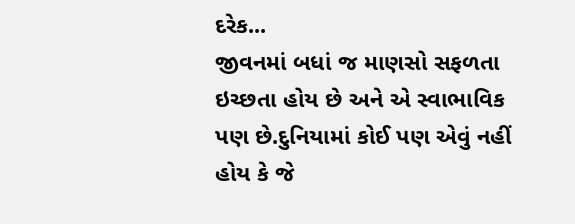દરેક...
જીવનમાં બધાં જ માણસો સફળતા ઇચ્છતા હોય છે અને એ સ્વાભાવિક પણ છે.દુનિયામાં કોઈ પણ એવું નહીં હોય કે જે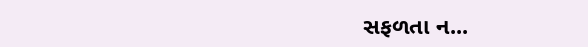સફળતા ન...